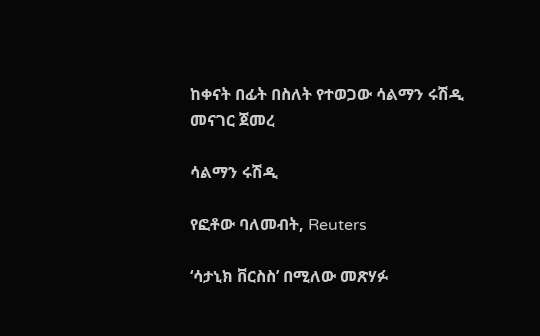ከቀናት በፊት በስለት የተወጋው ሳልማን ሩሽዲ መናገር ጀመረ

ሳልማን ሩሽዲ

የፎቶው ባለመብት, Reuters

‘ሳታኒክ ቨርስስ’ በሚለው መጽሃፉ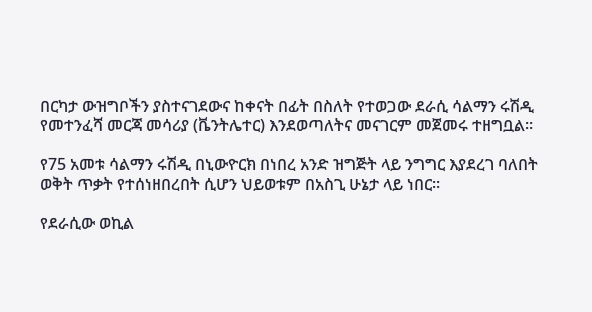በርካታ ውዝግቦችን ያስተናገደውና ከቀናት በፊት በስለት የተወጋው ደራሲ ሳልማን ሩሽዲ የመተንፈሻ መርጃ መሳሪያ (ቬንትሌተር) እንደወጣለትና መናገርም መጀመሩ ተዘግቧል።

የ75 አመቱ ሳልማን ሩሽዲ በኒውዮርክ በነበረ አንድ ዝግጅት ላይ ንግግር እያደረገ ባለበት ወቅት ጥቃት የተሰነዘበረበት ሲሆን ህይወቱም በአስጊ ሁኔታ ላይ ነበር።

የደራሲው ወኪል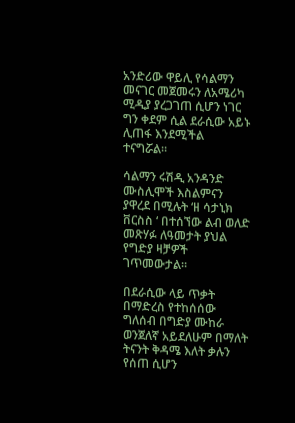አንድሪው ዋይሊ የሳልማን መናገር መጀመሩን ለአሜሪካ ሚዲያ ያረጋገጠ ሲሆን ነገር ግን ቀደም ሲል ደራሲው አይኑ ሊጠፋ እንደሚችል ተናግሯል።

ሳልማን ሩሽዲ አንዳንድ ሙስሊሞች እስልምናን ያዋረደ በሚሉት ‘ዘ ሳታኒክ ቨርስስ ‘ በተሰኘው ልብ ወለድ መጽሃፉ ለዓመታት ያህል የግድያ ዛቻዎች ገጥመውታል።

በደራሲው ላይ ጥቃት በማድረስ የተከሰሰው ግለሰብ በግድያ ሙከራ ወንጀለኛ አይደለሁም በማለት ትናንት ቅዳሜ እለት ቃሉን የሰጠ ሲሆን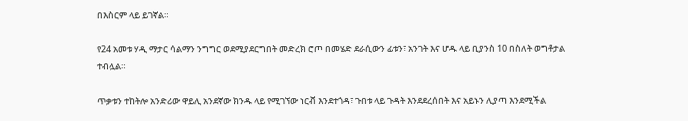በእስርም ላይ ይገኛል።

የ24 አመቱ ሃዲ ማታር ሳልማን ንግግር ወደሚያደርግበት መድረክ ሮጦ በመሄድ ደራሲውን ፊቱን፣ አንገት እና ሆዱ ላይ ቢያንስ 10 በስለት ወግቶታል ተብሏል።

ጥቃቱን ተከትሎ አንድሪው ዋይሊ አንደኛው ክንዱ ላይ የሚገኘው ነርቭ እንደተጎዳ፣ ጉበቱ ላይ ጉዳት እንደደረሰበት እና አይኑን ሊያጣ እንደሚችል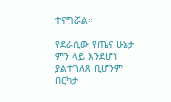ተናግሯል።

የደራሲው የጤና ሁኔታ ምን ላይ እንደሆነ ያልተገለጸ ቢሆንም በርካታ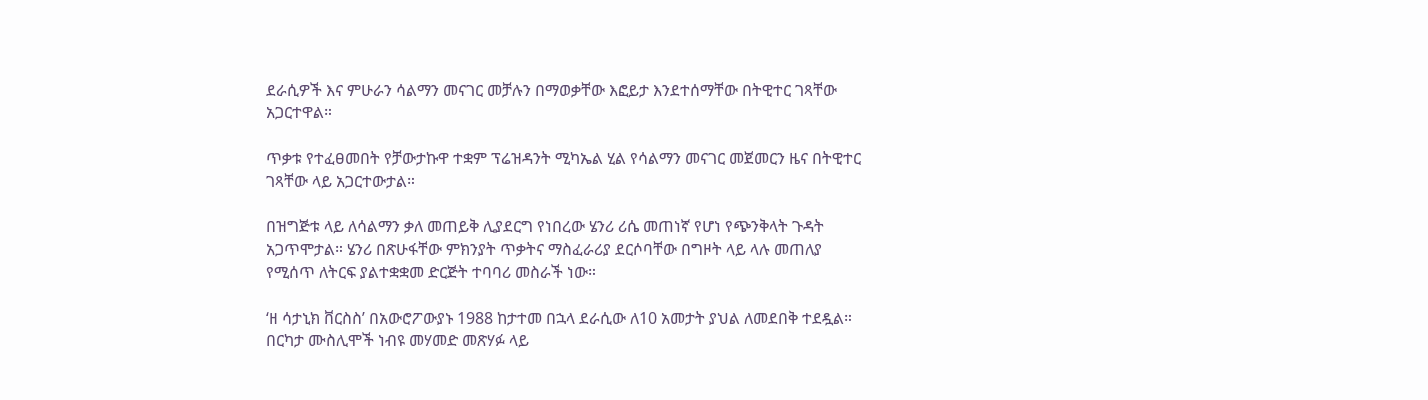ደራሲዎች እና ምሁራን ሳልማን መናገር መቻሉን በማወቃቸው እፎይታ እንደተሰማቸው በትዊተር ገጻቸው አጋርተዋል።

ጥቃቱ የተፈፀመበት የቻውታኩዋ ተቋም ፕሬዝዳንት ሚካኤል ሂል የሳልማን መናገር መጀመርን ዜና በትዊተር ገጻቸው ላይ አጋርተውታል።

በዝግጅቱ ላይ ለሳልማን ቃለ መጠይቅ ሊያደርግ የነበረው ሄንሪ ሪሴ መጠነኛ የሆነ የጭንቅላት ጉዳት አጋጥሞታል። ሄንሪ በጽሁፋቸው ምክንያት ጥቃትና ማስፈራሪያ ደርሶባቸው በግዞት ላይ ላሉ መጠለያ የሚሰጥ ለትርፍ ያልተቋቋመ ድርጅት ተባባሪ መስራች ነው።

‘ዘ ሳታኒክ ቨርስስ’ በአውሮፖውያኑ 1988 ከታተመ በኋላ ደራሲው ለ10 አመታት ያህል ለመደበቅ ተደዷል። በርካታ ሙስሊሞች ነብዩ መሃመድ መጽሃፉ ላይ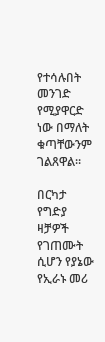የተሳሉበት መንገድ የሚያዋርድ ነው በማለት ቁጣቸውንም ገልጸዋል።

በርካታ የግድያ ዛቻዎች የገጠሙት ሲሆን የያኔው የኢራኑ መሪ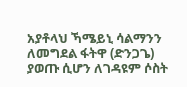አያቶላህ ኻሜይኒ ሳልማንን ለመግደል ፋትዋ (ድንጋጌ) ያወጡ ሲሆን ለገዳዩም ሶስት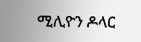ሚሊዮን ዶላር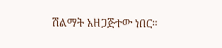ሽልማት አዘጋጅተው ነበር።